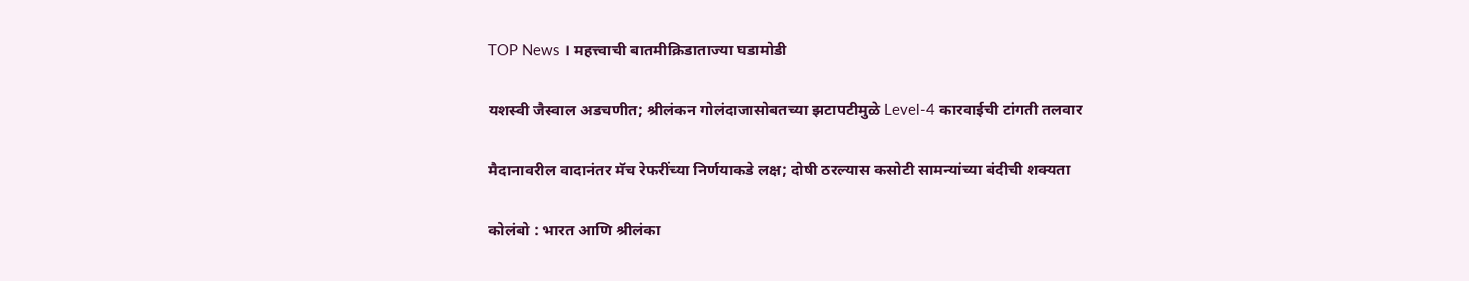TOP News । महत्त्वाची बातमीक्रिडाताज्या घडामोडी

यशस्वी जैस्वाल अडचणीत; श्रीलंकन गोलंदाजासोबतच्या झटापटीमुळे Level-4 कारवाईची टांगती तलवार

मैदानावरील वादानंतर मॅच रेफरींच्या निर्णयाकडे लक्ष; दोषी ठरल्यास कसोटी सामन्यांच्या बंदीची शक्यता

कोलंबो : भारत आणि श्रीलंका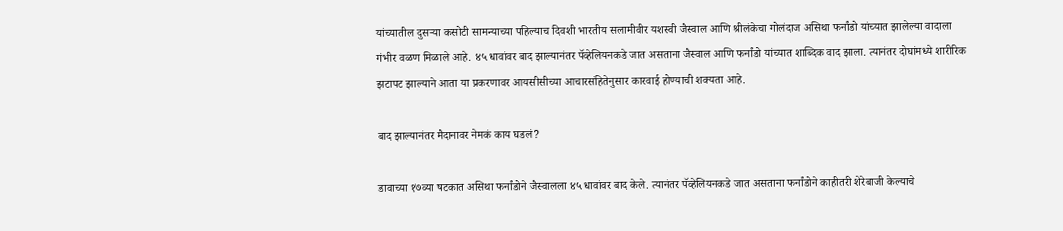यांच्यातील दुसऱ्या कसोटी सामन्याच्या पहिल्याच दिवशी भारतीय सलामीवीर यशस्वी जैस्वाल आणि श्रीलंकेचा गोलंदाज असिथा फर्नांडो यांच्यात झालेल्या वादाला गंभीर वळण मिळाले आहे. ४५ धावांवर बाद झाल्यानंतर पॅव्हेलियनकडे जात असताना जैस्वाल आणि फर्नांडो यांच्यात शाब्दिक वाद झाला. त्यानंतर दोघांमध्ये शारीरिक झटापट झाल्याने आता या प्रकरणावर आयसीसीच्या आचारसंहितेनुसार कारवाई होण्याची शक्यता आहे.

बाद झाल्यानंतर मैदानावर नेमकं काय घडलं?

डावाच्या १७व्या षटकात असिथा फर्नांडोने जैस्वालला ४५ धावांवर बाद केले. त्यानंतर पॅव्हेलियनकडे जात असताना फर्नांडोने काहीतरी शेरेबाजी केल्याचे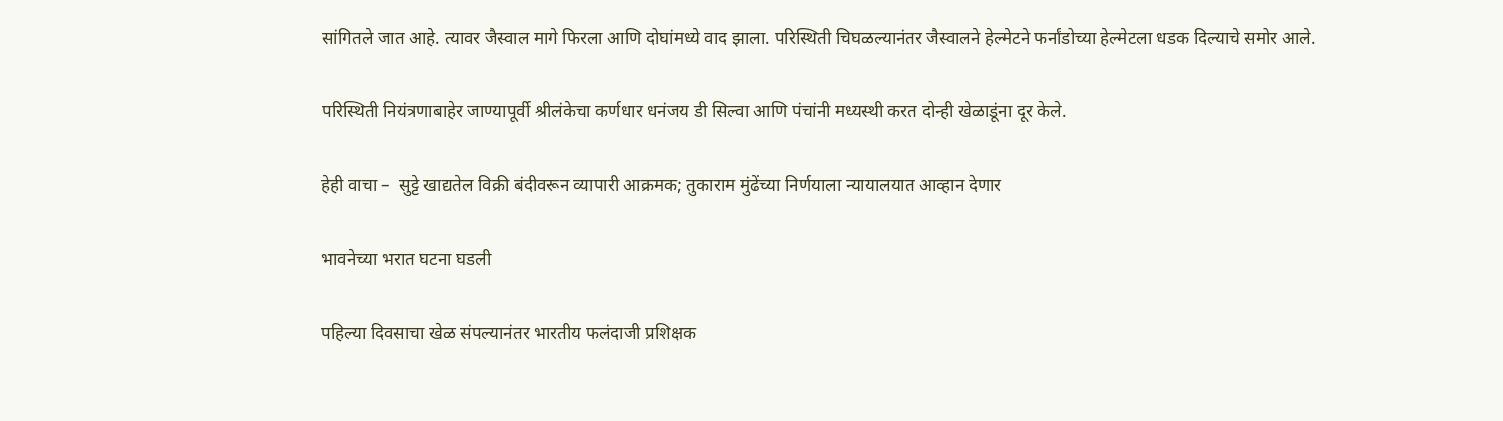सांगितले जात आहे. त्यावर जैस्वाल मागे फिरला आणि दोघांमध्ये वाद झाला. परिस्थिती चिघळल्यानंतर जैस्वालने हेल्मेटने फर्नांडोच्या हेल्मेटला धडक दिल्याचे समोर आले.

परिस्थिती नियंत्रणाबाहेर जाण्यापूर्वी श्रीलंकेचा कर्णधार धनंजय डी सिल्वा आणि पंचांनी मध्यस्थी करत दोन्ही खेळाडूंना दूर केले.

हेही वाचा –  सुट्टे खाद्यतेल विक्री बंदीवरून व्यापारी आक्रमक; तुकाराम मुंढेंच्या निर्णयाला न्यायालयात आव्हान देणार

भावनेच्या भरात घटना घडली

पहिल्या दिवसाचा खेळ संपल्यानंतर भारतीय फलंदाजी प्रशिक्षक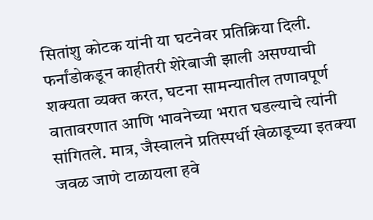सितांशु कोटक यांनी या घटनेवर प्रतिक्रिया दिली. फर्नांडोकडून काहीतरी शेरेबाजी झाली असण्याची शक्यता व्यक्त करत, घटना सामन्यातील तणावपूर्ण वातावरणात आणि भावनेच्या भरात घडल्याचे त्यांनी सांगितले. मात्र, जैस्वालने प्रतिस्पर्धी खेळाडूच्या इतक्या जवळ जाणे टाळायला हवे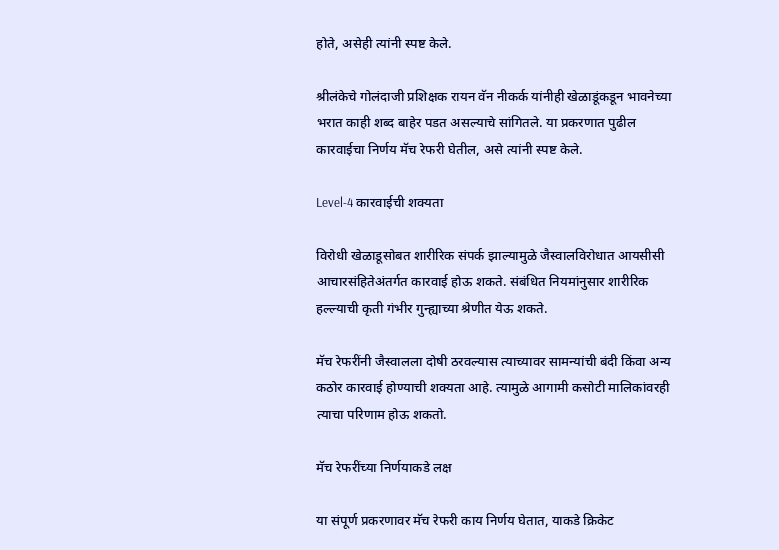होते, असेही त्यांनी स्पष्ट केले.

श्रीलंकेचे गोलंदाजी प्रशिक्षक रायन वॅन नीकर्क यांनीही खेळाडूंकडून भावनेच्या भरात काही शब्द बाहेर पडत असल्याचे सांगितले. या प्रकरणात पुढील कारवाईचा निर्णय मॅच रेफरी घेतील, असे त्यांनी स्पष्ट केले.

Level-4 कारवाईची शक्यता

विरोधी खेळाडूसोबत शारीरिक संपर्क झाल्यामुळे जैस्वालविरोधात आयसीसी आचारसंहितेअंतर्गत कारवाई होऊ शकते. संबंधित नियमांनुसार शारीरिक हल्ल्याची कृती गंभीर गुन्ह्याच्या श्रेणीत येऊ शकते.

मॅच रेफरींनी जैस्वालला दोषी ठरवल्यास त्याच्यावर सामन्यांची बंदी किंवा अन्य कठोर कारवाई होण्याची शक्यता आहे. त्यामुळे आगामी कसोटी मालिकांवरही त्याचा परिणाम होऊ शकतो.

मॅच रेफरींच्या निर्णयाकडे लक्ष

या संपूर्ण प्रकरणावर मॅच रेफरी काय निर्णय घेतात, याकडे क्रिकेट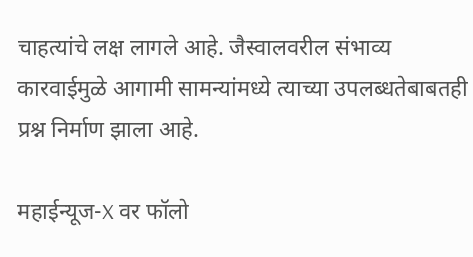चाहत्यांचे लक्ष लागले आहे. जैस्वालवरील संभाव्य कारवाईमुळे आगामी सामन्यांमध्ये त्याच्या उपलब्धतेबाबतही प्रश्न निर्माण झाला आहे.

महाईन्यूज-X वर फॉलो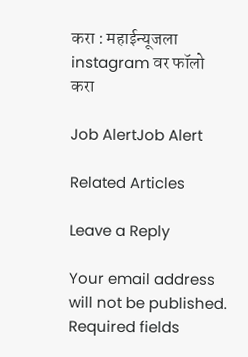करा : महाईन्यूजला instagram वर फॉलो करा

Job AlertJob Alert

Related Articles

Leave a Reply

Your email address will not be published. Required fields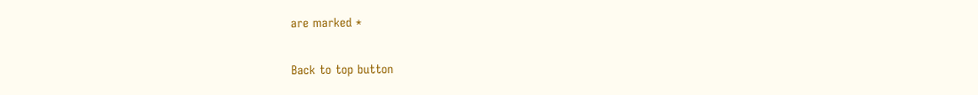are marked *

Back to top button